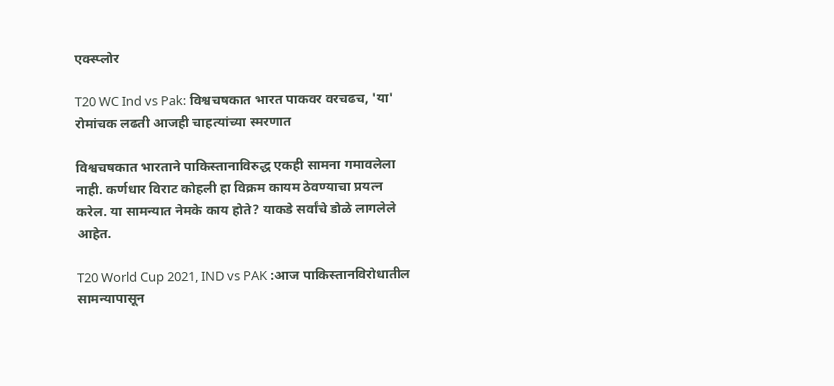एक्स्प्लोर

T20 WC Ind vs Pak: विश्वचषकात भारत पाकवर वरचढच, 'या' रोमांचक लढती आजही चाहत्यांच्या स्मरणात

विश्वचषकात भारताने पाकिस्तानाविरुद्ध एकही सामना गमावलेला नाही. कर्णधार विराट कोहली हा विक्रम कायम ठेवण्याचा प्रयत्न करेल. या सामन्यात नेमके काय होते? याकडे सर्वांचे डोळे लागलेले आहेत.

T20 World Cup 2021, IND vs PAK :आज पाकिस्तानविरोधातील सामन्यापासून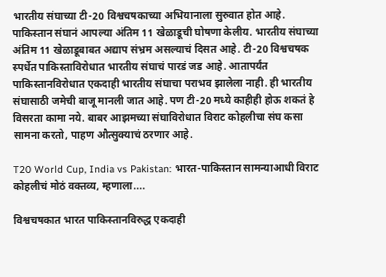भारतीय संघाच्या टी-20 विश्वचषकाच्या अभियानाला सुरुवात होत आहे. पाकिस्तान संघानं आपल्या अंतिम 11 खेळाडूची घोषणा केलीय. भारतीय संघाच्या अंतिम 11 खेळाडूबाबत अद्याप संभ्रम असल्याचं दिसत आहे. टी-20 विश्वचषक स्पर्धेत पाकिस्ताविरोधात भारतीय संघाचं पारडं जड आहे. आतापर्यंत पाकिस्तानविरोधात एकदाही भारतीय संघाचा पराभव झालेला नाही. ही भारतीय संघासाठी जमेची बाजू मानली जात आहे. पण टी-20 मध्ये काहीही होऊ शकतं हे विसरता कामा नये. बाबर आझमच्या संघाविरोधात विराट कोहलीचा संघ कसा सामना करतो, पाहण औत्सुक्याचं ठरणार आहे.

T20 World Cup, India vs Pakistan: भारत-पाकिस्तान सामन्याआधी विराट कोहलीचं मोठं वक्तव्य, म्हणाला....

विश्वचषकात भारत पाकिस्तानविरुद्ध एकदाही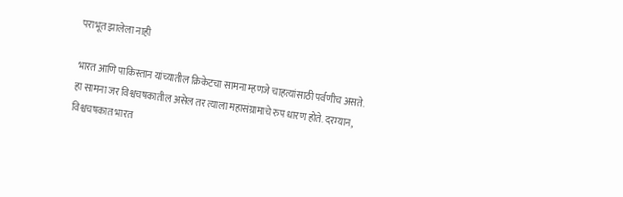पराभूत झालेला नाही

भारत आणि पाकिस्तान यांच्यातील क्रिकेटचा सामना म्हणजे चाहत्यांसाठी पर्वणीच असते. हा सामना जर विश्वचषकातील असेल तर त्याला महासंग्रामाचे रुप धारण होते. दरम्यान, विश्वचषकात भारत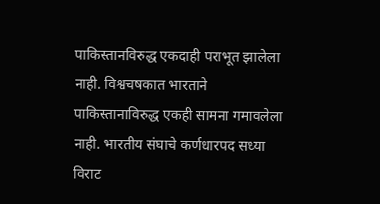पाकिस्तानविरुद्ध एकदाही पराभूत झालेला नाही. विश्वचषकात भारताने पाकिस्तानाविरुद्ध एकही सामना गमावलेला नाही. भारतीय संघाचे कर्णधारपद सध्या विराट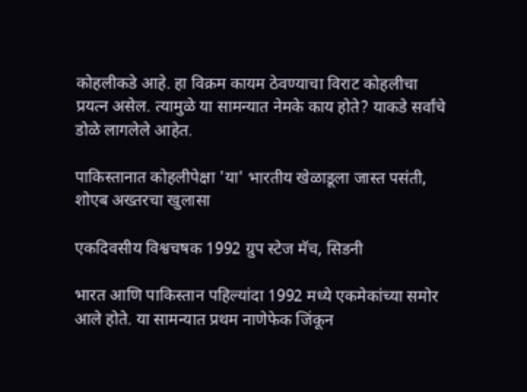कोहलीकडे आहे. हा विक्रम कायम ठेवण्याचा विराट कोहलीचा प्रयत्न असेल. त्यामुळे या सामन्यात नेमके काय होते? याकडे सर्वांचे डोळे लागलेले आहेत.

पाकिस्तानात कोहलीपेक्षा 'या' भारतीय खेळाडूला जास्त पसंती, शोएब अख्तरचा खुलासा

एकदिवसीय विश्वचषक 1992 ग्रुप स्टेज मॅच, सिडनी

भारत आणि पाकिस्तान पहिल्यांदा 1992 मध्ये एकमेकांच्या समोर आले होते. या सामन्यात प्रथम नाणेफेक जिंकून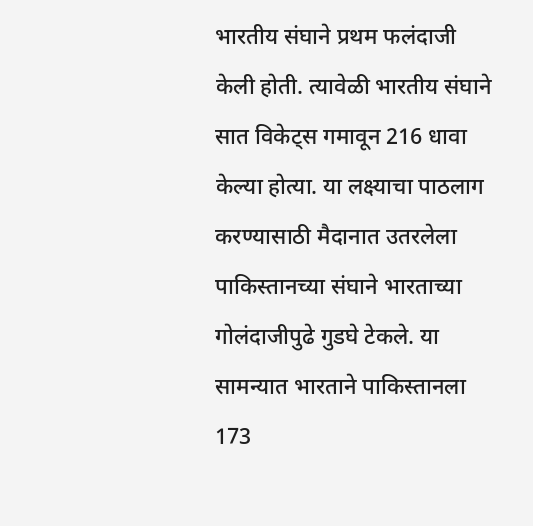भारतीय संघाने प्रथम फलंदाजी केली होती. त्यावेळी भारतीय संघाने सात विकेट्स गमावून 216 धावा केल्या होत्या. या लक्ष्याचा पाठलाग करण्यासाठी मैदानात उतरलेला पाकिस्तानच्या संघाने भारताच्या गोलंदाजीपुढे गुडघे टेकले. या सामन्यात भारताने पाकिस्तानला 173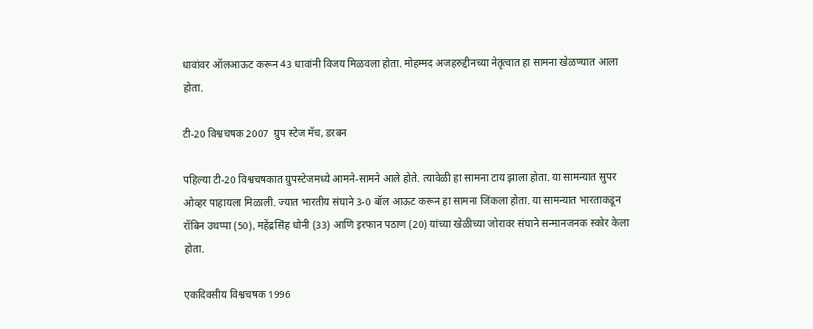धावांवर ऑलआऊट करून 43 धावांनी विजय मिळवला होता. मोहम्मद अजहरुद्दीनच्या नेतृत्वात हा सामना खेळण्यात आला होता.

टी-20 विश्वचषक 2007  ग्रुप स्टेज मॅच, डरबन

पहिल्या टी-20 विश्वचषकात ग्रुपस्टेजमध्ये आमने-सामने आले होते. त्यावेळी हा सामना टाय झाला होता. या सामन्यात सुपर ओव्हर पाहायला मिळाली. ज्यात भारतीय संघाने 3-0 बॉल आऊट करून हा सामना जिंकला होता. या सामन्यात भारताकडून रॉबिन उथप्पा (50), महेंद्रसिंह धोनी (33) आणि इरफान पठाण (20) यांच्या खेळीच्या जोरावर संघाने सन्मानजनक स्कोर केला होता.

एकदिवसीय विश्वचषक 1996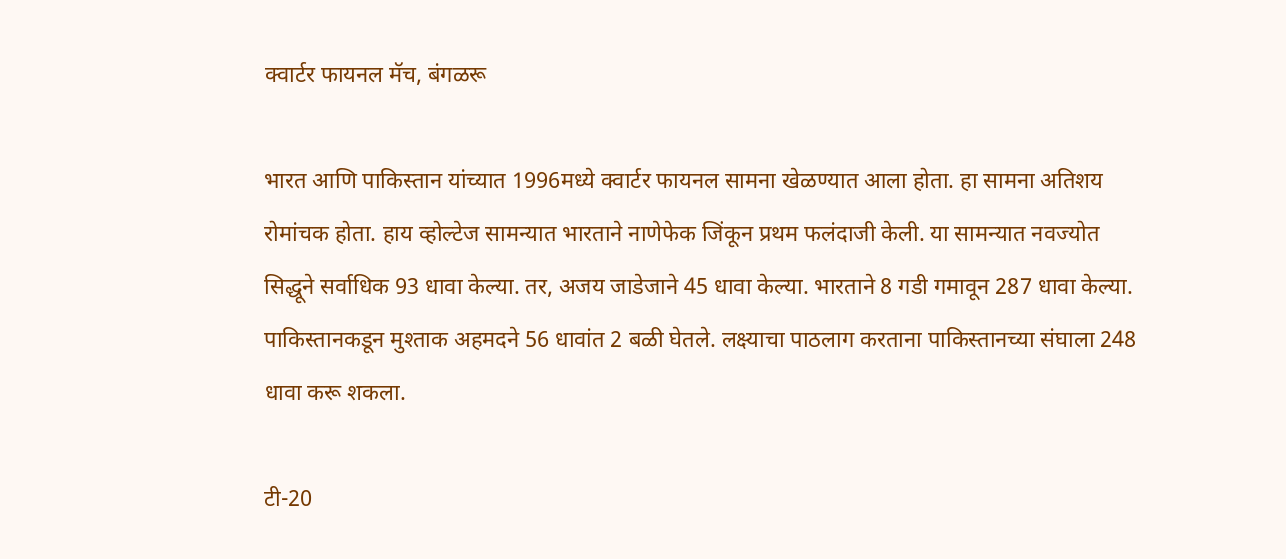क्वार्टर फायनल मॅच, बंगळरू

भारत आणि पाकिस्तान यांच्यात 1996मध्ये क्वार्टर फायनल सामना खेळण्यात आला होता. हा सामना अतिशय रोमांचक होता. हाय व्होल्टेज सामन्यात भारताने नाणेफेक जिंकून प्रथम फलंदाजी केली. या सामन्यात नवज्योत सिद्धूने सर्वाधिक 93 धावा केल्या. तर, अजय जाडेजाने 45 धावा केल्या. भारताने 8 गडी गमावून 287 धावा केल्या. पाकिस्तानकडून मुश्ताक अहमदने 56 धावांत 2 बळी घेतले. लक्ष्याचा पाठलाग करताना पाकिस्तानच्या संघाला 248 धावा करू शकला.

टी-20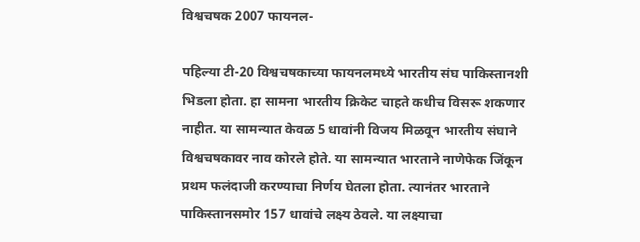विश्वचषक 2007 फायनल-

पहिल्या टी-20 विश्वचषकाच्या फायनलमध्ये भारतीय संघ पाकिस्तानशी भिडला होता. हा सामना भारतीय क्रिकेट चाहते कधीच विसरू शकणार नाहीत. या सामन्यात केवळ 5 धावांनी विजय मिळवून भारतीय संघाने विश्वचषकावर नाव कोरले होते. या सामन्यात भारताने नाणेफेक जिंकून प्रथम फलंदाजी करण्याचा निर्णय घेतला होता. त्यानंतर भारताने पाकिस्तानसमोर 157 धावांचे लक्ष्य ठेवले. या लक्ष्याचा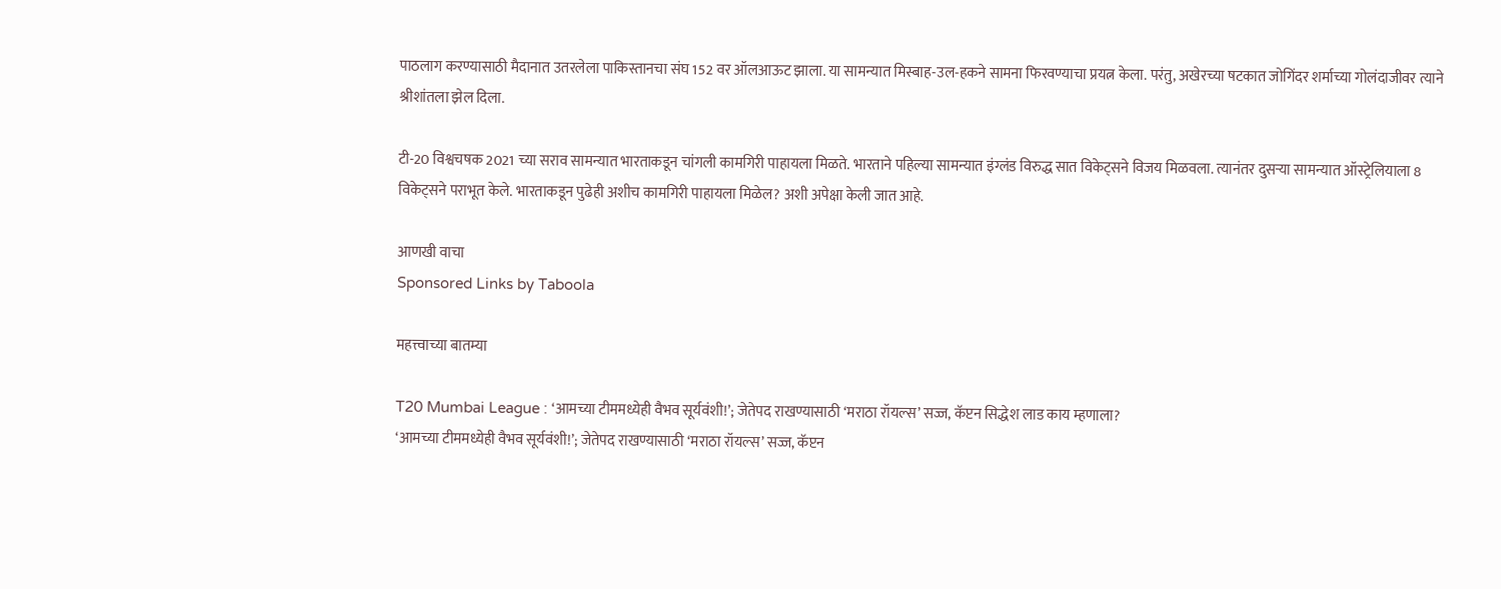पाठलाग करण्यासाठी मैदानात उतरलेला पाकिस्तानचा संघ 152 वर ऑलआऊट झाला. या सामन्यात मिस्बाह-उल-हकने सामना फिरवण्याचा प्रयत्न केला. परंतु, अखेरच्या षटकात जोगिंदर शर्माच्या गोलंदाजीवर त्याने श्रीशांतला झेल दिला.

टी-20 विश्वचषक 2021 च्या सराव सामन्यात भारताकडून चांगली कामगिरी पाहायला मिळते. भारताने पहिल्या सामन्यात इंग्लंड विरुद्ध सात विकेट्सने विजय मिळवला. त्यानंतर दुसऱ्या सामन्यात ऑस्ट्रेलियाला 8 विकेट्सने पराभूत केले. भारताकडून पुढेही अशीच कामगिरी पाहायला मिळेल? अशी अपेक्षा केली जात आहे.

आणखी वाचा
Sponsored Links by Taboola

महत्त्वाच्या बातम्या

T20 Mumbai League : ‘आमच्या टीममध्येही वैभव सूर्यवंशी!’; जेतेपद राखण्यासाठी ‘मराठा रॉयल्स’ सज्ज, कॅप्टन सिद्धेश लाड काय म्हणाला?
‘आमच्या टीममध्येही वैभव सूर्यवंशी!’; जेतेपद राखण्यासाठी ‘मराठा रॉयल्स’ सज्ज, कॅप्टन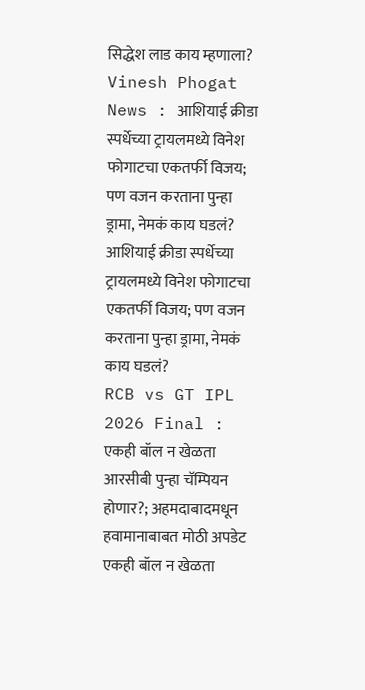सिद्धेश लाड काय म्हणाला?
Vinesh Phogat News : आशियाई क्रीडा स्पर्धेच्या ट्रायलमध्ये विनेश फोगाटचा एकतर्फी विजय; पण वजन करताना पुन्हा ड्रामा, नेमकं काय घडलं?
आशियाई क्रीडा स्पर्धेच्या ट्रायलमध्ये विनेश फोगाटचा एकतर्फी विजय; पण वजन करताना पुन्हा ड्रामा, नेमकं काय घडलं?
RCB vs GT IPL 2026 Final : एकही बॉल न खेळता आरसीबी पुन्हा चॅम्पियन होणार?; अहमदाबादमधून हवामानाबाबत मोठी अपडेट
एकही बॉल न खेळता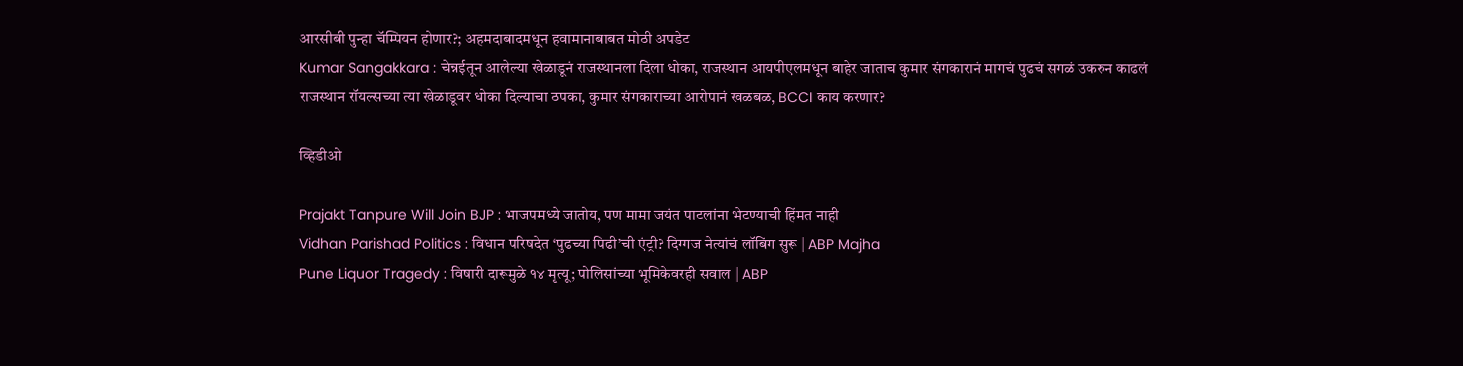आरसीबी पुन्हा चॅम्पियन होणार?; अहमदाबादमधून हवामानाबाबत मोठी अपडेट
Kumar Sangakkara : चेन्नईतून आलेल्या खेळाडूनं राजस्थानला दिला धोका, राजस्थान आयपीएलमधून बाहेर जाताच कुमार संगकारानं मागचं पुढचं सगळं उकरुन काढलं
राजस्थान रॉयल्सच्या त्या खेळाडूवर धोका दिल्याचा ठपका, कुमार संगकाराच्या आरोपानं खळबळ, BCCI काय करणार?

व्हिडीओ

Prajakt Tanpure Will Join BJP : भाजपमध्ये जातोय, पण मामा जयंत पाटलांना भेटण्याची हिंमत नाही
Vidhan Parishad Politics : विधान परिषदेत ‘पुढच्या पिढी’ची एंट्री? दिग्गज नेत्यांचं लॉबिंग सुरू | ABP Majha
Pune Liquor Tragedy : विषारी दारूमुळे १४ मृत्यू; पोलिसांच्या भूमिकेवरही सवाल | ABP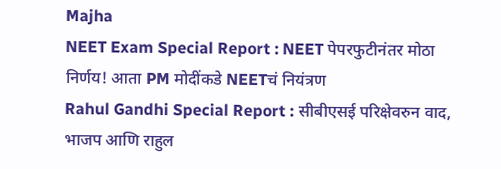Majha
NEET Exam Special Report : NEET पेपरफुटीनंतर मोठा निर्णय! आता PM मोदींकडे NEETचं नियंत्रण
Rahul Gandhi Special Report : सीबीएसई परिक्षेवरुन वाद, भाजप आणि राहुल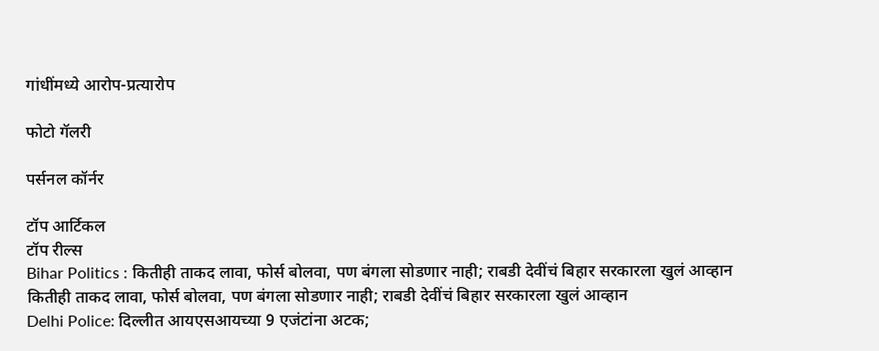गांधींमध्ये आरोप-प्रत्यारोप

फोटो गॅलरी

पर्सनल कॉर्नर

टॉप आर्टिकल
टॉप रील्स
Bihar Politics : कितीही ताकद लावा, फोर्स बोलवा, पण बंगला सोडणार नाही; राबडी देवींचं बिहार सरकारला खुलं आव्हान
कितीही ताकद लावा, फोर्स बोलवा, पण बंगला सोडणार नाही; राबडी देवींचं बिहार सरकारला खुलं आव्हान
Delhi Police: दिल्लीत आयएसआयच्या 9 एजंटांना अटक;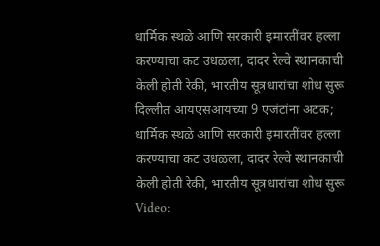धार्मिक स्थळे आणि सरकारी इमारतींवर हल्ला करण्याचा कट उधळला, दादर रेल्वे स्थानकाची केली होती रेकी, भारतीय सूत्रधारांचा शोध सुरू
दिल्लीत आयएसआयच्या 9 एजंटांना अटक; धार्मिक स्थळे आणि सरकारी इमारतींवर हल्ला करण्याचा कट उधळला, दादर रेल्वे स्थानकाची केली होती रेकी, भारतीय सूत्रधारांचा शोध सुरू
Video: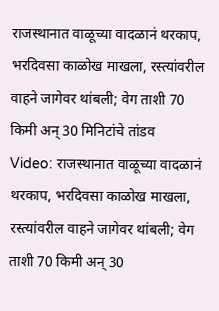राजस्थानात वाळूच्या वादळानं थरकाप, भरदिवसा काळोख माखला, रस्त्यांवरील वाहने जागेवर थांबली; वेग ताशी 70 किमी अन् 30 मिनिटांचे तांडव
Video: राजस्थानात वाळूच्या वादळानं थरकाप, भरदिवसा काळोख माखला, रस्त्यांवरील वाहने जागेवर थांबली; वेग ताशी 70 किमी अन् 30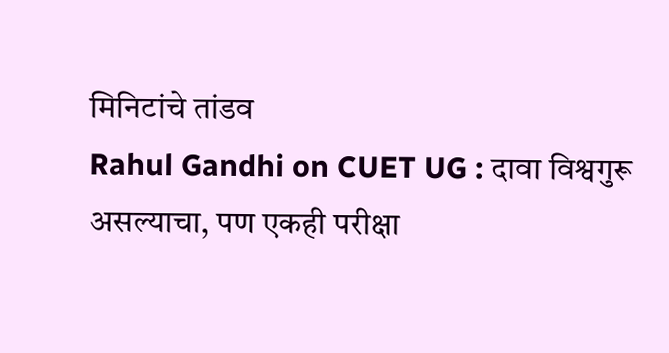मिनिटांचे तांडव
Rahul Gandhi on CUET UG : दावा विश्वगुरू असल्याचा, पण एकही परीक्षा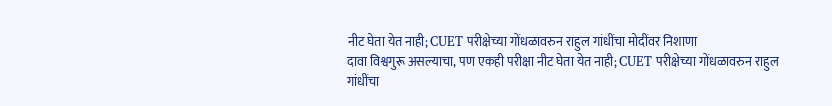नीट घेता येत नाही; CUET परीक्षेच्या गोंधळावरुन राहुल गांधींचा मोदींवर निशाणा
दावा विश्वगुरू असल्याचा, पण एकही परीक्षा नीट घेता येत नाही; CUET परीक्षेच्या गोंधळावरुन राहुल गांधींचा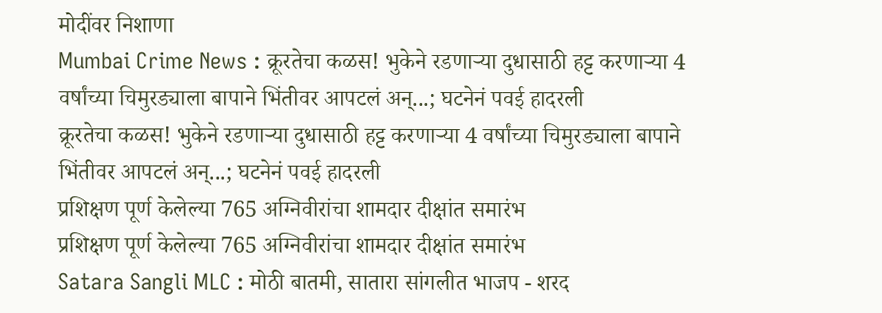मोदींवर निशाणा
Mumbai Crime News : क्रूरतेचा कळस! भुकेने रडणाऱ्या दुधासाठी हट्ट करणाऱ्या 4 वर्षांच्या चिमुरड्याला बापाने भिंतीवर आपटलं अन्...; घटनेनं पवई हादरली
क्रूरतेचा कळस! भुकेने रडणाऱ्या दुधासाठी हट्ट करणाऱ्या 4 वर्षांच्या चिमुरड्याला बापाने भिंतीवर आपटलं अन्...; घटनेनं पवई हादरली
प्रशिक्षण पूर्ण केलेल्या 765 अग्निवीरांचा शामदार दीक्षांत समारंभ
प्रशिक्षण पूर्ण केलेल्या 765 अग्निवीरांचा शामदार दीक्षांत समारंभ
Satara Sangli MLC : मोठी बातमी, सातारा सांगलीत भाजप - शरद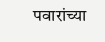पवारांच्या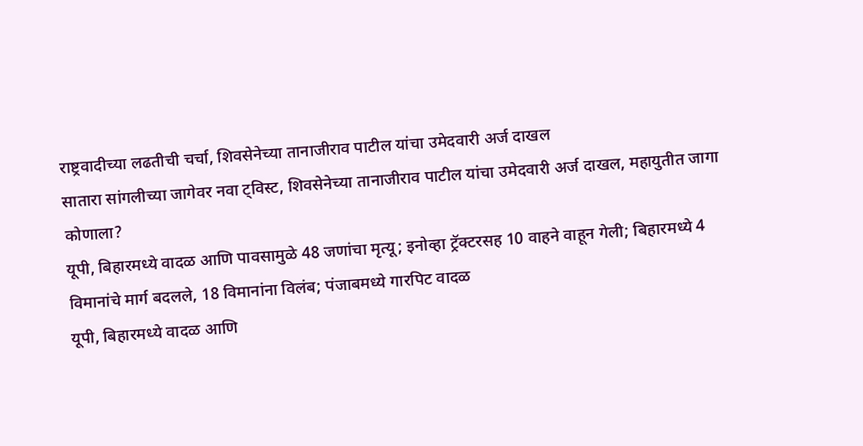राष्ट्रवादीच्या लढतीची चर्चा, शिवसेनेच्या तानाजीराव पाटील यांचा उमेदवारी अर्ज दाखल
सातारा सांगलीच्या जागेवर नवा ट्विस्ट, शिवसेनेच्या तानाजीराव पाटील यांचा उमेदवारी अर्ज दाखल, महायुतीत जागा कोणाला?
यूपी, बिहारमध्ये वादळ आणि पावसामुळे 48 जणांचा मृत्यू; इनोव्हा ट्रॅक्टरसह 10 वाहने वाहून गेली; बिहारमध्ये 4 विमानांचे मार्ग बदलले, 18 विमानांना विलंब; पंजाबमध्ये गारपिट वादळ
यूपी, बिहारमध्ये वादळ आणि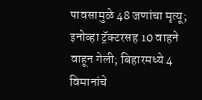पावसामुळे 48 जणांचा मृत्यू; इनोव्हा ट्रॅक्टरसह 10 वाहने वाहून गेली; बिहारमध्ये 4 विमानांचे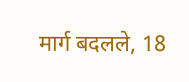मार्ग बदलले, 18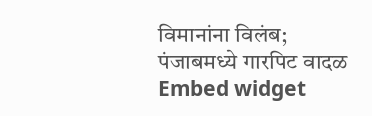विमानांना विलंब; पंजाबमध्ये गारपिट वादळ
Embed widget